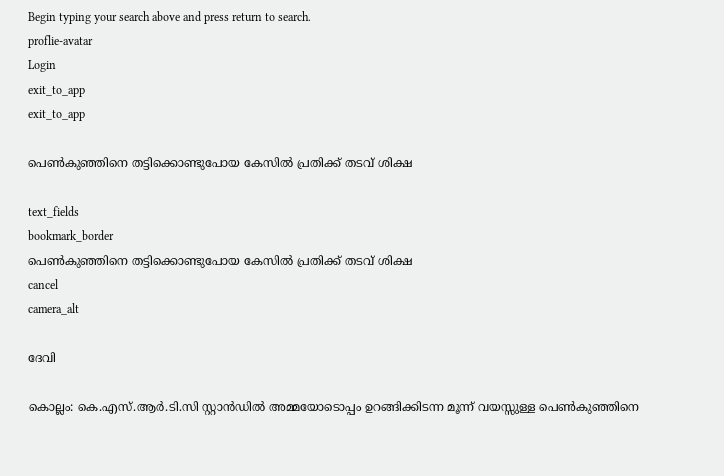Begin typing your search above and press return to search.
proflie-avatar
Login
exit_to_app
exit_to_app

പെൺകുഞ്ഞിനെ തട്ടിക്കൊണ്ടുപോയ കേസിൽ പ്രതിക്ക് തടവ് ശിക്ഷ

text_fields
bookmark_border
പെൺകുഞ്ഞിനെ തട്ടിക്കൊണ്ടുപോയ കേസിൽ പ്രതിക്ക് തടവ് ശിക്ഷ
cancel
camera_alt

ദേവി

കൊല്ലം: കെ.എസ്.ആർ.ടി.സി സ്റ്റാൻഡിൽ അമ്മയോടൊപ്പം ഉറങ്ങിക്കിടന്ന മൂന്ന് വയസ്സുള്ള പെൺകുഞ്ഞിനെ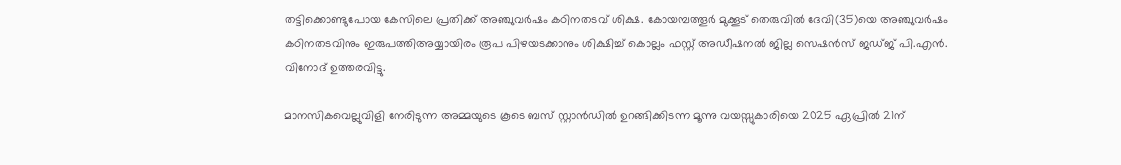തട്ടിക്കൊണ്ടുപോയ കേസിലെ പ്രതിക്ക് അഞ്ചുവർഷം കഠിനതടവ് ശിക്ഷ. കോയമ്പത്തൂർ മുക്കൂട് തെരുവിൽ ദേവി(35)യെ അഞ്ചുവർഷം കഠിനതടവിനും ഇരുപത്തിഅയ്യായിരം രൂപ പിഴയടക്കാനും ശിക്ഷിച്ച് കൊല്ലം ഫസ്റ്റ് അഡീഷനൽ ജില്ല സെഷൻസ് ജഡ്‌ജ്‌ പി.എൻ. വിനോദ് ഉത്തരവിട്ടു.

മാനസികവെല്ലുവിളി നേരിടുന്ന അമ്മയുടെ കൂടെ ബസ് സ്റ്റാൻഡിൽ ഉറങ്ങിക്കിടന്ന മൂന്നു വയസ്സുകാരിയെ 2025 ഏപ്രിൽ 21ന്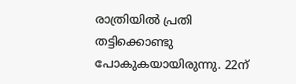രാത്രിയിൽ പ്രതി തട്ടിക്കൊണ്ടു പോകുകയായിരുന്നു. 22ന്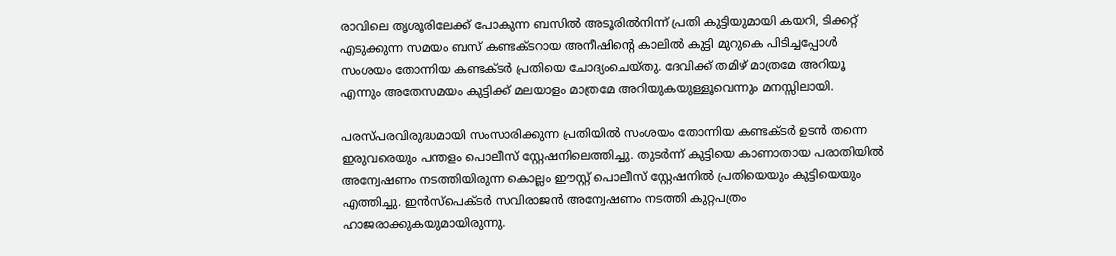രാവിലെ തൃശൂരിലേക്ക് പോകുന്ന ബസിൽ അടൂരിൽനിന്ന് പ്രതി കുട്ടിയുമായി കയറി, ടിക്കറ്റ് എടുക്കുന്ന സമയം ബസ് കണ്ടക്ടറായ അനീഷിന്റെ കാലിൽ കുട്ടി മുറുകെ പിടിച്ചപ്പോൾ സംശയം തോന്നിയ കണ്ടക്ടർ പ്രതിയെ ചോദ്യംചെയ്‌തു. ദേവിക്ക് തമിഴ് മാത്രമേ അറിയൂ എന്നും അതേസമയം കുട്ടിക്ക് മലയാളം മാത്രമേ അറിയുകയുള്ളൂവെന്നും മനസ്സിലായി.

പരസ്പരവിരുദ്ധമായി സംസാരിക്കുന്ന പ്രതിയിൽ സംശയം തോന്നിയ കണ്ടക്‌ടർ ഉടൻ തന്നെ ഇരുവരെയും പന്തളം പൊലീസ് സ്റ്റേഷനിലെത്തിച്ചു. തുടർന്ന് കുട്ടിയെ കാണാതായ പരാതിയിൽ അന്വേഷണം നടത്തിയിരുന്ന കൊല്ലം ഈസ്റ്റ് പൊലീസ് സ്റ്റേഷനിൽ പ്രതിയെയും കുട്ടിയെയും എത്തിച്ചു. ഇൻസ്പെക്‌ടർ സവിരാജൻ അന്വേഷണം നടത്തി കുറ്റപത്രം ഹാജരാക്കുകയുമായിരുന്നു.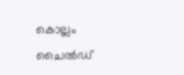കൊല്ലം ചൈൽഡ്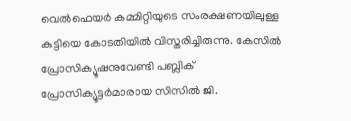വെൽഫെയർ കമ്മിറ്റിയുടെ സംരക്ഷണയിലുള്ള കുട്ടിയെ കോടതിയിൽ വിസ്തരിച്ചിരുന്നു. കേസിൽ പ്രോസിക്യൂഷനുവേണ്ടി പബ്ലിക് പ്രോസിക്യൂട്ടർമാരായ സിസിൽ ജി.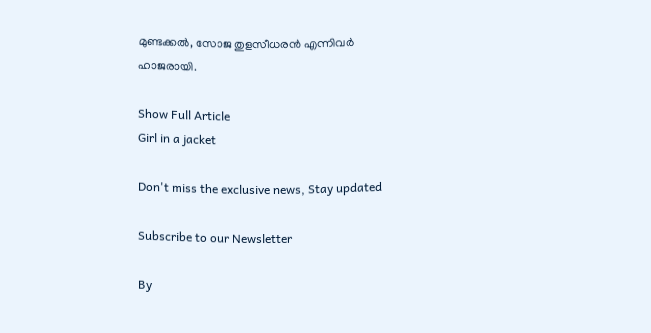മുണ്ടക്കൽ, സോജ തുളസീധരൻ എന്നിവർ ഹാജരായി.

Show Full Article
Girl in a jacket

Don't miss the exclusive news, Stay updated

Subscribe to our Newsletter

By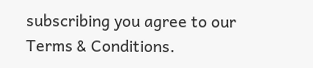subscribing you agree to our Terms & Conditions.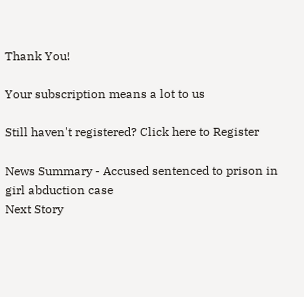Thank You!

Your subscription means a lot to us

Still haven't registered? Click here to Register

News Summary - Accused sentenced to prison in girl abduction case
Next Story